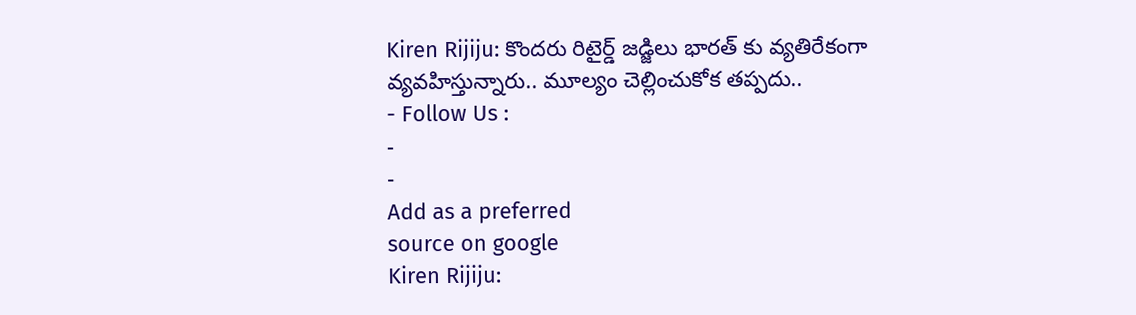Kiren Rijiju: కొందరు రిటైర్డ్ జడ్జిలు భారత్ కు వ్యతిరేకంగా వ్యవహిస్తున్నారు.. మూల్యం చెల్లించుకోక తప్పదు..
- Follow Us :
-
-
Add as a preferred
source on google
Kiren Rijiju: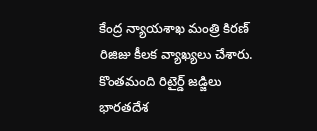కేంద్ర న్యాయశాఖ మంత్రి కిరణ్ రిజిజు కీలక వ్యాఖ్యలు చేశారు. కొంతమంది రిటైర్డ్ జడ్జిలు భారతదేశ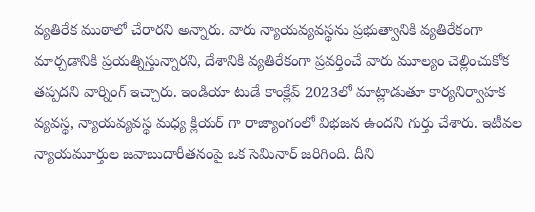వ్యతిరేక ముఠాలో చేరారని అన్నారు. వారు న్యాయవ్యవస్థను ప్రభుత్వానికి వ్యతిరేకంగా మార్చడానికి ప్రయత్నిస్తున్నారని, దేశానికి వ్యతిరేకంగా ప్రవర్తించే వారు మూల్యం చెల్లించుకోక తప్పదని వార్నింగ్ ఇచ్చారు. ఇండియా టుడే కాంక్లేవ్ 2023లో మాట్లాడుతూ కార్యనిర్వాహక వ్యవస్థ, న్యాయవ్యవస్థ మధ్య క్లియర్ గా రాజ్యాంగంలో విభజన ఉందని గుర్తు చేశారు. ఇటీవల న్యాయమూర్తుల జవాబుదారీతనంపై ఒక సెమినార్ జరిగింది. దీని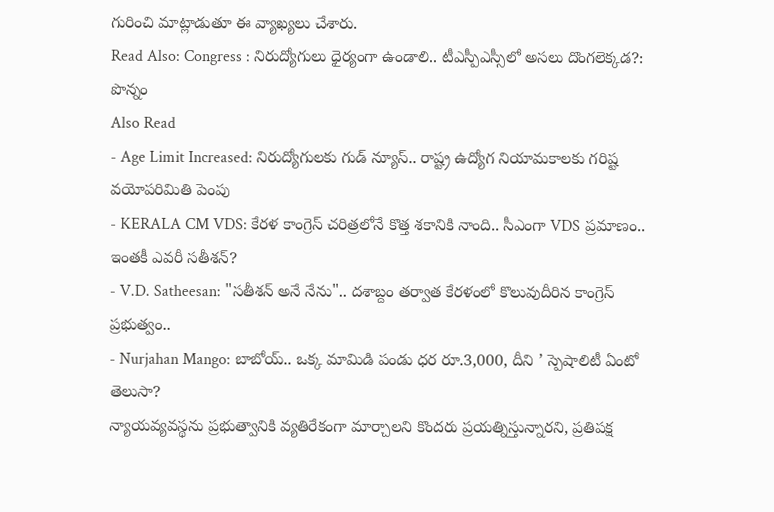గురించి మాట్లాడుతూ ఈ వ్యాఖ్యలు చేశారు.
Read Also: Congress : నిరుద్యోగులు ధైర్యంగా ఉండాలి.. టీఎస్పీఎస్సీలో అసలు దొంగలెక్కడ?: పొన్నం
Also Read
- Age Limit Increased: నిరుద్యోగులకు గుడ్ న్యూస్.. రాష్ట్ర ఉద్యోగ నియామకాలకు గరిష్ట వయోపరిమితి పెంపు
- KERALA CM VDS: కేరళ కాంగ్రెస్ చరిత్రలోనే కొత్త శకానికి నాంది.. సీఎంగా VDS ప్రమాణం.. ఇంతకీ ఎవరీ సతీశన్?
- V.D. Satheesan: "సతీశన్ అనే నేను".. దశాబ్దం తర్వాత కేరళంలో కొలువుదీరిన కాంగ్రెస్ ప్రభుత్వం..
- Nurjahan Mango: బాబోయ్.. ఒక్క మామిడి పండు ధర రూ.3,000, దీని ’ స్పెషాలిటీ ఏంటో తెలుసా?
న్యాయవ్యవస్థను ప్రభుత్వానికి వ్యతిరేకంగా మార్చాలని కొందరు ప్రయత్నిస్తున్నారని, ప్రతిపక్ష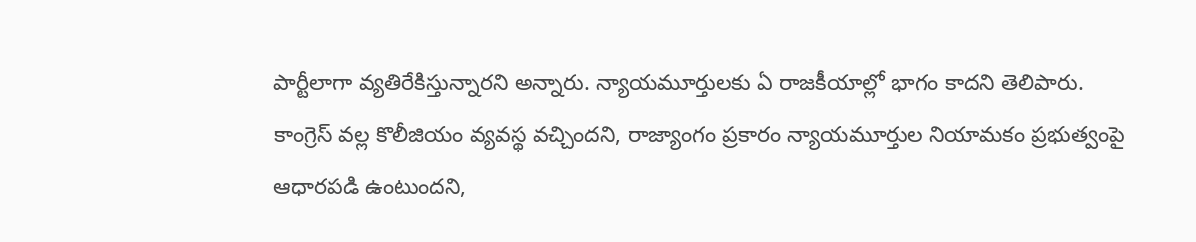పార్టీలాగా వ్యతిరేకిస్తున్నారని అన్నారు. న్యాయమూర్తులకు ఏ రాజకీయాల్లో భాగం కాదని తెలిపారు. కాంగ్రెస్ వల్ల కొలీజియం వ్యవస్థ వచ్చిందని, రాజ్యాంగం ప్రకారం న్యాయమూర్తుల నియామకం ప్రభుత్వంపై ఆధారపడి ఉంటుందని,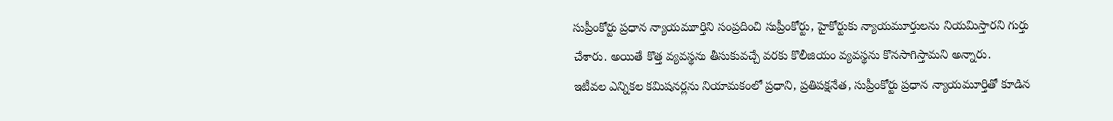సుప్రీంకోర్టు ప్రధాన న్యాయమూర్తిని సంప్రదించి సుప్రీంకోర్టు, హైకోర్టుకు న్యాయమూర్తులను నియమిస్తారని గుర్తు చేశారు. అయితే కొత్త వ్యవస్థను తీసుకువచ్చే వరకు కొలీజియం వ్యవస్థను కొనసాగిస్తామని అన్నారు.
ఇటీవల ఎన్నికల కమిషనర్లను నియామకంలో ప్రధాని, ప్రతిపక్షనేత, సుప్రీంకోర్టు ప్రధాన న్యాయమూర్తితో కూడిన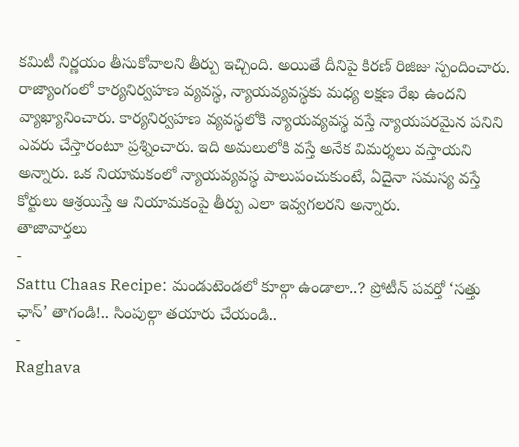కమిటీ నిర్ణయం తీసుకోవాలని తీర్పు ఇచ్చింది. అయితే దీనిపై కిరణ్ రిజిజు స్పందించారు. రాజ్యాంగంలో కార్యనిర్వహణ వ్యవస్థ, న్యాయవ్యవస్థకు మధ్య లక్షణ రేఖ ఉందని వ్యాఖ్యానించారు. కార్యనిర్వహణ వ్యవస్థలోకి న్యాయవ్యవస్థ వస్తే న్యాయపరమైన పనిని ఎవరు చేస్తారంటూ ప్రశ్నించారు. ఇది అమలులోకి వస్తే అనేక విమర్శలు వస్తాయని అన్నారు. ఒక నియామకంలో న్యాయవ్యవస్థ పాలుపంచుకుంటే, ఏదైనా సమస్య వస్తే కోర్టులు ఆశ్రయిస్తే ఆ నియామకంపై తీర్పు ఎలా ఇవ్వగలరని అన్నారు.
తాజావార్తలు
-
Sattu Chaas Recipe: మండుటెండలో కూల్గా ఉండాలా..? ప్రోటీన్ పవర్తో ‘సత్తు ఛాస్’ తాగండి!.. సింపుల్గా తయారు చేయండి..
-
Raghava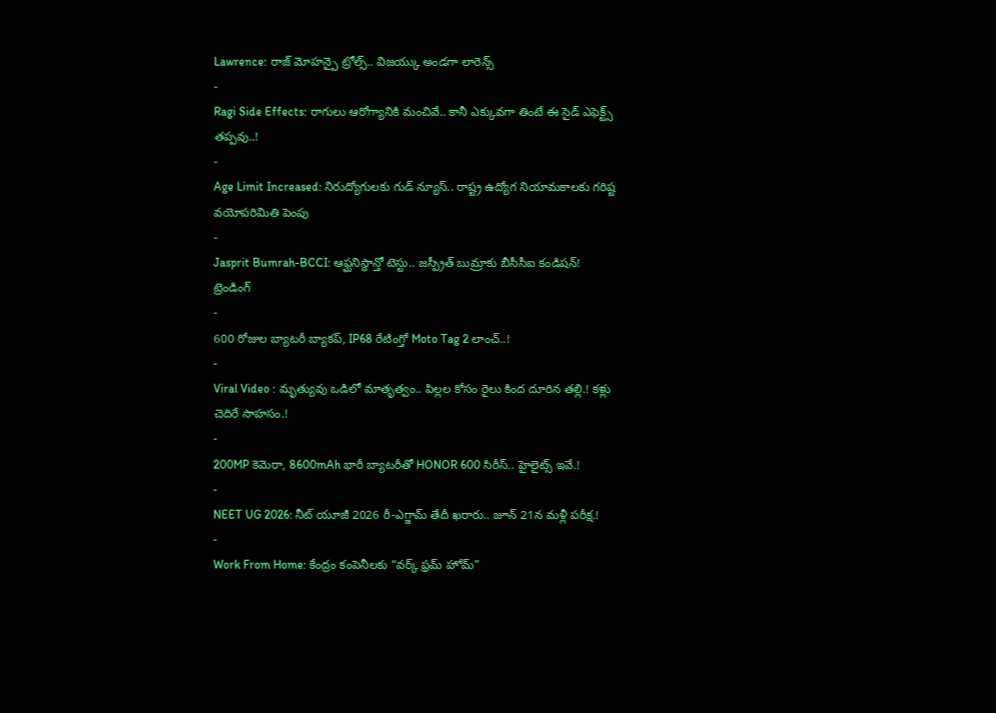Lawrence: రాజ్ మోహన్పై ట్రోల్స్.. విజయ్కు అండగా లారెన్స్
-
Ragi Side Effects: రాగులు ఆరోగ్యానికి మంచివే.. కానీ ఎక్కువగా తింటే ఈ సైడ్ ఎఫెక్ట్స్ తప్పవు..!
-
Age Limit Increased: నిరుద్యోగులకు గుడ్ న్యూస్.. రాష్ట్ర ఉద్యోగ నియామకాలకు గరిష్ట వయోపరిమితి పెంపు
-
Jasprit Bumrah-BCCI: ఆఫ్ఘనిస్థాన్తో టెస్టు.. జస్ప్రీత్ బుమ్రాకు బీసీసీఐ కండిషన్!
ట్రెండింగ్
-
600 రోజుల బ్యాటరీ బ్యాకప్, IP68 రేటింగ్తో Moto Tag 2 లాంచ్..!
-
Viral Video : మృత్యువు ఒడిలో మాతృత్వం.. పిల్లల కోసం రైలు కింద దూరిన తల్లి.! కళ్లు చెదిరే సాహసం.!
-
200MP కెమెరా, 8600mAh భారీ బ్యాటరీతో HONOR 600 సిరీస్.. హైలైట్స్ ఇవే.!
-
NEET UG 2026: నీట్ యూజీ 2026 రీ-ఎగ్జామ్ తేదీ ఖరారు.. జూన్ 21న మళ్లీ పరీక్ష.!
-
Work From Home: కేంద్రం కంపెనీలకు “వర్క్ ఫ్రమ్ హోమ్”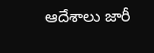ఆదేశాలు జారీ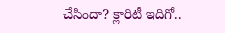చేసిందా? క్లారిటీ ఇదిగో..